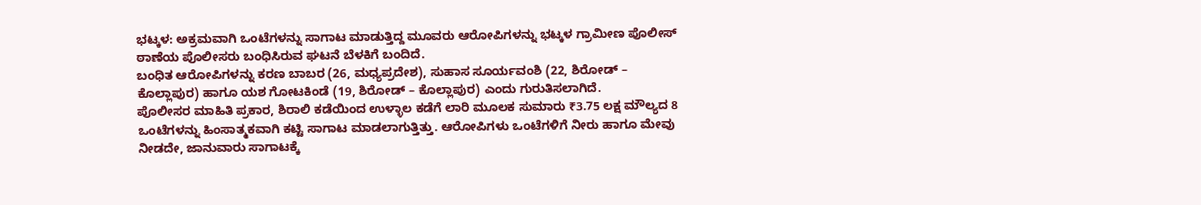ಭಟ್ಕಳ: ಅಕ್ರಮವಾಗಿ ಒಂಟೆಗಳನ್ನು ಸಾಗಾಟ ಮಾಡುತ್ತಿದ್ದ ಮೂವರು ಆರೋಪಿಗಳನ್ನು ಭಟ್ಕಳ ಗ್ರಾಮೀಣ ಪೊಲೀಸ್ ಠಾಣೆಯ ಪೊಲೀಸರು ಬಂಧಿಸಿರುವ ಘಟನೆ ಬೆಳಕಿಗೆ ಬಂದಿದೆ.
ಬಂಧಿತ ಆರೋಪಿಗಳನ್ನು ಕರಣ ಬಾಬರ (26, ಮಧ್ಯಪ್ರದೇಶ), ಸುಹಾಸ ಸೂರ್ಯವಂಶಿ (22, ಶಿರೋಡ್ – ಕೊಲ್ಲಾಪುರ) ಹಾಗೂ ಯಶ ಗೋಟಕಿಂಡೆ (19, ಶಿರೋಡ್ – ಕೊಲ್ಲಾಪುರ) ಎಂದು ಗುರುತಿಸಲಾಗಿದೆ.
ಪೊಲೀಸರ ಮಾಹಿತಿ ಪ್ರಕಾರ, ಶಿರಾಲಿ ಕಡೆಯಿಂದ ಉಳ್ಳಾಲ ಕಡೆಗೆ ಲಾರಿ ಮೂಲಕ ಸುಮಾರು ₹3.75 ಲಕ್ಷ ಮೌಲ್ಯದ 8 ಒಂಟೆಗಳನ್ನು ಹಿಂಸಾತ್ಮಕವಾಗಿ ಕಟ್ಟಿ ಸಾಗಾಟ ಮಾಡಲಾಗುತ್ತಿತ್ತು. ಆರೋಪಿಗಳು ಒಂಟೆಗಳಿಗೆ ನೀರು ಹಾಗೂ ಮೇವು ನೀಡದೇ, ಜಾನುವಾರು ಸಾಗಾಟಕ್ಕೆ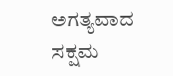ಅಗತ್ಯವಾದ ಸಕ್ಷಮ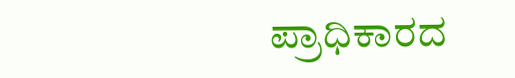ಪ್ರಾಧಿಕಾರದ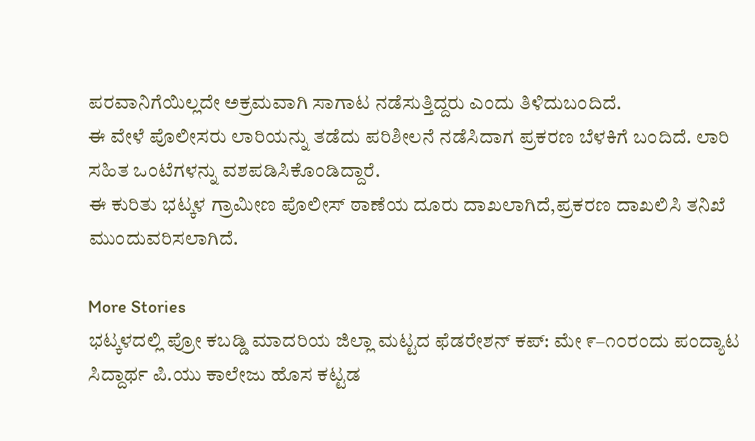ಪರವಾನಿಗೆಯಿಲ್ಲದೇ ಅಕ್ರಮವಾಗಿ ಸಾಗಾಟ ನಡೆಸುತ್ತಿದ್ದರು ಎಂದು ತಿಳಿದುಬಂದಿದೆ.
ಈ ವೇಳೆ ಪೊಲೀಸರು ಲಾರಿಯನ್ನು ತಡೆದು ಪರಿಶೀಲನೆ ನಡೆಸಿದಾಗ ಪ್ರಕರಣ ಬೆಳಕಿಗೆ ಬಂದಿದೆ. ಲಾರಿ ಸಹಿತ ಒಂಟೆಗಳನ್ನು ವಶಪಡಿಸಿಕೊಂಡಿದ್ದಾರೆ.
ಈ ಕುರಿತು ಭಟ್ಕಳ ಗ್ರಾಮೀಣ ಪೊಲೀಸ್ ಠಾಣೆಯ ದೂರು ದಾಖಲಾಗಿದೆ,ಪ್ರಕರಣ ದಾಖಲಿಸಿ ತನಿಖೆ ಮುಂದುವರಿಸಲಾಗಿದೆ.

More Stories
ಭಟ್ಕಳದಲ್ಲಿ ಪ್ರೋ ಕಬಡ್ಡಿ ಮಾದರಿಯ ಜಿಲ್ಲಾ ಮಟ್ಟದ ಫೆಡರೇಶನ್ ಕಪ್: ಮೇ ೯–೧೦ರಂದು ಪಂದ್ಯಾಟ
ಸಿದ್ದಾರ್ಥ ಪಿ.ಯು ಕಾಲೇಜು ಹೊಸ ಕಟ್ಟಡ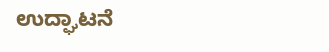ಉದ್ಘಾಟನೆ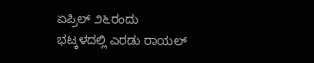ಏಪ್ರಿಲ್ ೨೬ರಂದು
ಭಟ್ಕಳದಲ್ಲಿ ಎರಡು ರಾಯಲ್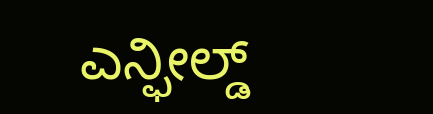ಎನ್ಫೀಲ್ಡ್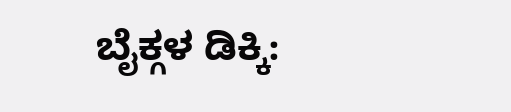ಬೈಕ್ಗಳ ಡಿಕ್ಕಿ: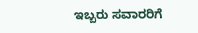ಇಬ್ಬರು ಸವಾರರಿಗೆ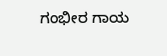ಗಂಭೀರ ಗಾಯ